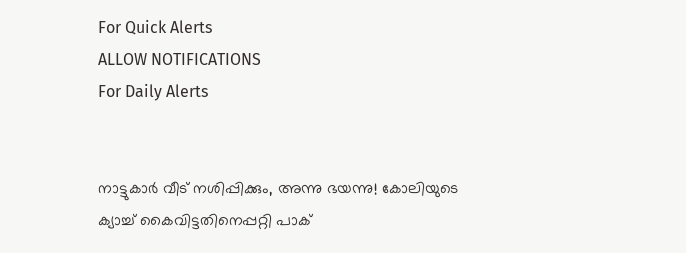For Quick Alerts
ALLOW NOTIFICATIONS
For Daily Alerts


നാട്ടുകാര്‍ വീട് നശിപ്പിക്കും, അന്നു ഭയന്നു! കോലിയുടെ ക്യാച്ച് കൈവിട്ടതിനെപ്പറ്റി പാക്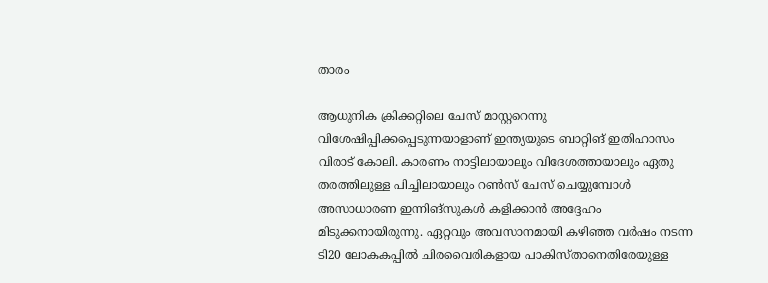താരം

ആധുനിക ക്രിക്കറ്റിലെ ചേസ് മാസ്റ്ററെന്നു വിശേഷിപ്പിക്കപ്പെടുന്നയാളാണ് ഇന്ത്യയുടെ ബാറ്റിങ് ഇതിഹാസം വിരാട് കോലി. കാരണം നാട്ടിലായാലും വിദേശത്തായാലും ഏതു തരത്തിലുള്ള പിച്ചിലായാലും റണ്‍സ് ചേസ് ചെയ്യുമ്പോള്‍ അസാധാരണ ഇന്നിങ്‌സുകള്‍ കളിക്കാന്‍ അദ്ദേഹം മിടുക്കനായിരുന്നു. ഏറ്റവും അവസാനമായി കഴിഞ്ഞ വര്‍ഷം നടന്ന ടി20 ലോകകപ്പില്‍ ചിരവൈരികളായ പാകിസ്താനെതിരേയുള്ള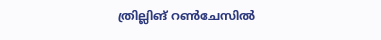ത്രില്ലിങ് റണ്‍ചേസില്‍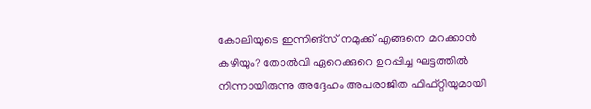കോലിയുടെ ഇന്നിങ്‌സ് നമുക്ക് എങ്ങനെ മറക്കാന്‍ കഴിയും? തോല്‍വി ഏറെക്കുറെ ഉറപ്പിച്ച ഘട്ടത്തില്‍ നിന്നായിരുന്നു അദ്ദേഹം അപരാജിത ഫിഫ്റ്റിയുമായി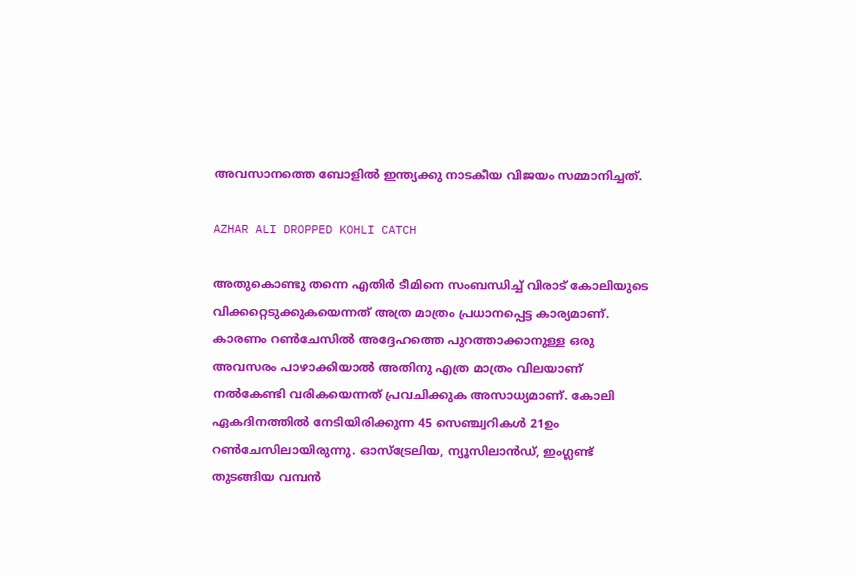അവസാനത്തെ ബോളില്‍ ഇന്ത്യക്കു നാടകീയ വിജയം സമ്മാനിച്ചത്.

AZHAR ALI DROPPED KOHLI CATCH

അതുകൊണ്ടു തന്നെ എതിര്‍ ടീമിനെ സംബന്ധിച്ച് വിരാട് കോലിയുടെ വിക്കറ്റെടുക്കുകയെന്നത് അത്ര മാത്രം പ്രധാനപ്പെട്ട കാര്യമാണ്. കാരണം റണ്‍ചേസില്‍ അദ്ദേഹത്തെ പുറത്താക്കാനുള്ള ഒരു അവസരം പാഴാക്കിയാല്‍ അതിനു എത്ര മാത്രം വിലയാണ് നല്‍കേണ്ടി വരികയെന്നത് പ്രവചിക്കുക അസാധ്യമാണ്. കോലി ഏകദിനത്തില്‍ നേടിയിരിക്കുന്ന 45 സെഞ്ച്വറികള്‍ 21ഉം റണ്‍ചേസിലായിരുന്നു. ഓസ്‌ട്രേലിയ, ന്യൂസിലാന്‍ഡ്, ഇംഗ്ലണ്ട് തുടങ്ങിയ വമ്പന്‍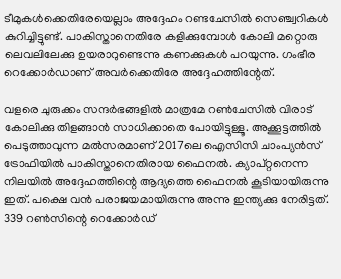ടീമുകള്‍ക്കെതിരേയെല്ലാം അദ്ദേഹം റണ്ടചേസില്‍ സെഞ്ച്വറികള്‍ കുറിച്ചിട്ടുണ്ട്. പാകിസ്താനെതിരേ കളിക്കുമ്പോള്‍ കോലി മറ്റൊരു ലെവലിലേക്കു ഉയരാറുണ്ടെന്നു കണക്കുകള്‍ പറയുന്നു. ഗംഭീര റെക്കോര്‍ഡാണ് അവര്‍ക്കെതിരേ അദ്ദേഹത്തിന്റേത്.

വളരെ ചുരുക്കം സന്ദര്‍ഭങ്ങളില്‍ മാത്രമേ റണ്‍ചേസില്‍ വിരാട് കോലിക്കു തിളങ്ങാന്‍ സാധിക്കാതെ പോയിട്ടുള്ളൂ. അക്കൂട്ടത്തില്‍ പെടുത്താവുന്ന മല്‍സരമാണ് 2017ലെ ഐസിസി ചാംപ്യന്‍സ് ട്രോഫിയില്‍ പാകിസ്താനെതിരായ ഫൈനല്‍. ക്യാപ്റ്റനെന്ന നിലയില്‍ അദ്ദേഹത്തിന്റെ ആദ്യത്തെ ഫൈനല്‍ കൂടിയായിരുന്നു ഇത്. പക്ഷെ വന്‍ പരാജയമായിരുന്നു അന്നു ഇന്ത്യക്കു നേരിട്ടത്. 339 റണ്‍സിന്റെ റെക്കോര്‍ഡ്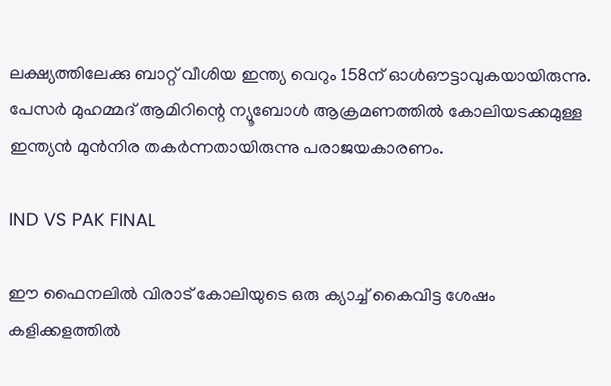ലക്ഷ്യത്തിലേക്കു ബാറ്റ് വീശിയ ഇന്ത്യ വെറും 158ന് ഓള്‍ഔട്ടാവുകയായിരുന്നു. പേസര്‍ മുഹമ്മദ് ആമിറിന്റെ ന്യൂബോള്‍ ആക്രമണത്തില്‍ കോലിയടക്കമുള്ള ഇന്ത്യന്‍ മുന്‍നിര തകര്‍ന്നതായിരുന്നു പരാജയകാരണം.

IND VS PAK FINAL

ഈ ഫൈനലില്‍ വിരാട് കോലിയുടെ ഒരു ക്യാച്ച് കൈവിട്ട ശേഷം കളിക്കളത്തില്‍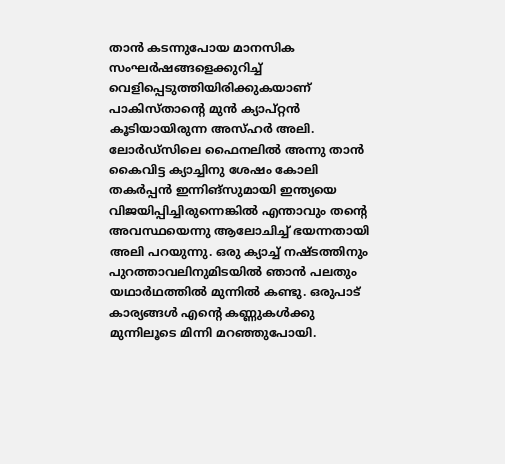താന്‍ കടന്നുപോയ മാനസിക സംഘര്‍ഷങ്ങളെക്കുറിച്ച് വെളിപ്പെടുത്തിയിരിക്കുകയാണ് പാകിസ്താന്റെ മുന്‍ ക്യാപ്റ്റന്‍ കൂടിയായിരുന്ന അസ്ഹര്‍ അലി. ലോര്‍ഡ്‌സിലെ ഫൈനലില്‍ അന്നു താന്‍ കൈവിട്ട ക്യാച്ചിനു ശേഷം കോലി തകര്‍പ്പന്‍ ഇന്നിങ്‌സുമായി ഇന്ത്യയെ വിജയിപ്പിച്ചിരുന്നെങ്കില്‍ എന്താവും തന്റെ അവസ്ഥയെന്നു ആലോചിച്ച് ഭയന്നതായി അലി പറയുന്നു. ഒരു ക്യാച്ച് നഷ്ടത്തിനും പുറത്താവലിനുമിടയില്‍ ഞാന്‍ പലതും യഥാര്‍ഥത്തില്‍ മുന്നില്‍ കണ്ടു. ഒരുപാട് കാര്യങ്ങള്‍ എന്റെ കണ്ണുകള്‍ക്കു മുന്നിലൂടെ മിന്നി മറഞ്ഞുപോയി.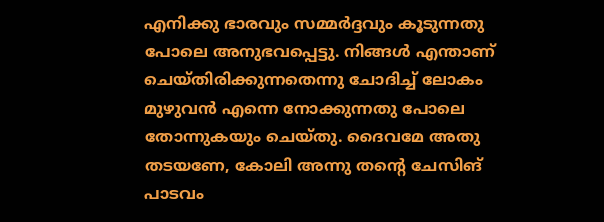എനിക്കു ഭാരവും സമ്മര്‍ദ്ദവും കൂടുന്നതു പോലെ അനുഭവപ്പെട്ടു. നിങ്ങള്‍ എന്താണ് ചെയ്തിരിക്കുന്നതെന്നു ചോദിച്ച് ലോകം മുഴുവന്‍ എന്നെ നോക്കുന്നതു പോലെ തോന്നുകയും ചെയ്തു. ദൈവമേ അതു തടയണേ, കോലി അന്നു തന്റെ ചേസിങ് പാടവം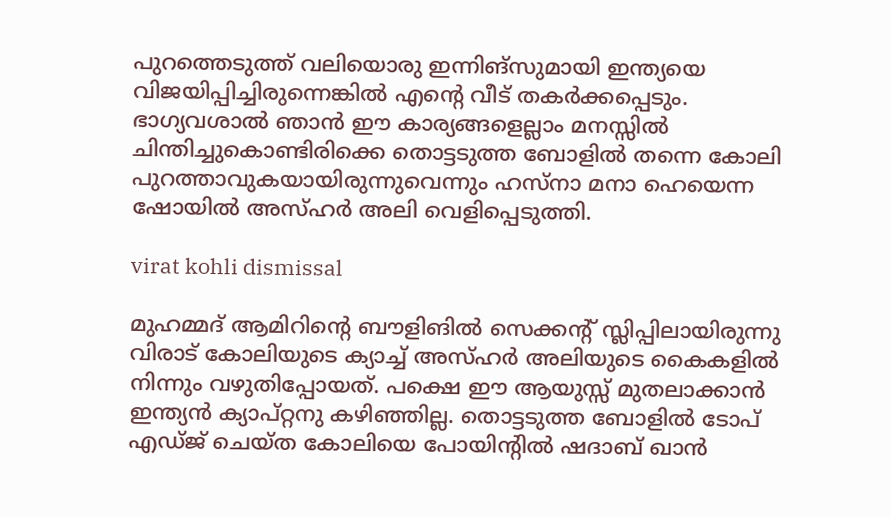പുറത്തെടുത്ത് വലിയൊരു ഇന്നിങ്‌സുമായി ഇന്ത്യയെ വിജയിപ്പിച്ചിരുന്നെങ്കില്‍ എന്റെ വീട് തകര്‍ക്കപ്പെടും. ഭാഗ്യവശാല്‍ ഞാന്‍ ഈ കാര്യങ്ങളെല്ലാം മനസ്സില്‍ ചിന്തിച്ചുകൊണ്ടിരിക്കെ തൊട്ടടുത്ത ബോളില്‍ തന്നെ കോലി പുറത്താവുകയായിരുന്നുവെന്നും ഹസ്‌നാ മനാ ഹെയെന്ന ഷോയില്‍ അസ്ഹര്‍ അലി വെളിപ്പെടുത്തി.

virat kohli dismissal

മുഹമ്മദ് ആമിറിന്റെ ബൗളിങില്‍ സെക്കന്റ് സ്ലിപ്പിലായിരുന്നു വിരാട് കോലിയുടെ ക്യാച്ച് അസ്ഹര്‍ അലിയുടെ കൈകളില്‍ നിന്നും വഴുതിപ്പോയത്. പക്ഷെ ഈ ആയുസ്സ് മുതലാക്കാന്‍ ഇന്ത്യന്‍ ക്യാപ്റ്റനു കഴിഞ്ഞില്ല. തൊട്ടടുത്ത ബോളില്‍ ടോപ് എഡ്ജ് ചെയ്ത കോലിയെ പോയിന്റില്‍ ഷദാബ് ഖാന്‍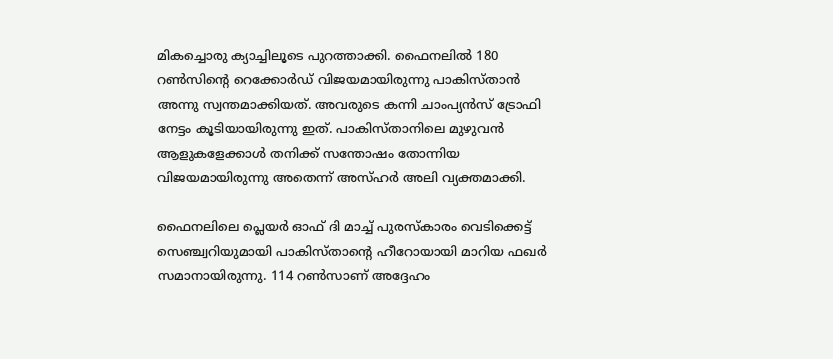മികച്ചൊരു ക്യാച്ചിലൂടെ പുറത്താക്കി. ഫൈനലില്‍ 180 റണ്‍സിന്റെ റെക്കോര്‍ഡ് വിജയമായിരുന്നു പാകിസ്താന്‍ അന്നു സ്വന്തമാക്കിയത്. അവരുടെ കന്നി ചാംപ്യന്‍സ് ട്രോഫി നേട്ടം കൂടിയായിരുന്നു ഇത്. പാകിസ്താനിലെ മുഴുവന്‍ ആളുകളേക്കാള്‍ തനിക്ക് സന്തോഷം തോന്നിയ വിജയമായിരുന്നു അതെന്ന് അസ്ഹര്‍ അലി വ്യക്തമാക്കി.

ഫൈനലിലെ പ്ലെയര്‍ ഓഫ് ദി മാച്ച് പുരസ്‌കാരം വെടിക്കെട്ട് സെഞ്ച്വറിയുമായി പാകിസ്താന്റെ ഹീറോയായി മാറിയ ഫഖര്‍ സമാനായിരുന്നു. 114 റണ്‍സാണ് അദ്ദേഹം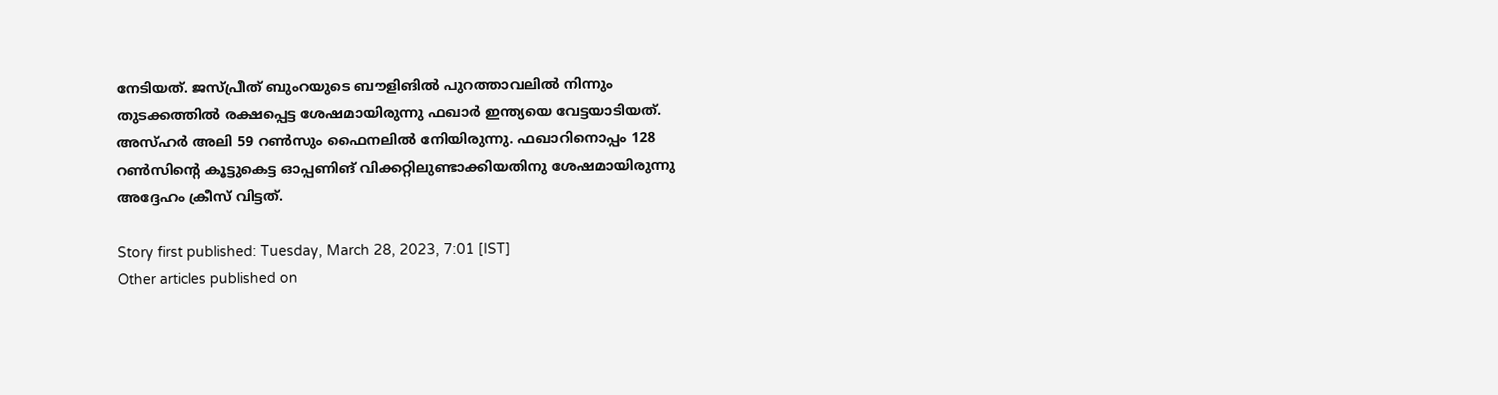നേടിയത്. ജസ്പ്രീത് ബുംറയുടെ ബൗളിങില്‍ പുറത്താവലില്‍ നിന്നും തുടക്കത്തില്‍ രക്ഷപ്പെട്ട ശേഷമായിരുന്നു ഫഖാര്‍ ഇന്ത്യയെ വേട്ടയാടിയത്. അസ്ഹര്‍ അലി 59 റണ്‍സും ഫൈനലില്‍ നേിയിരുന്നു. ഫഖാറിനൊപ്പം 128 റണ്‍സിന്റെ കൂട്ടുകെട്ട ഓപ്പണിങ് വിക്കറ്റിലുണ്ടാക്കിയതിനു ശേഷമായിരുന്നു അദ്ദേഹം ക്രീസ് വിട്ടത്.

Story first published: Tuesday, March 28, 2023, 7:01 [IST]
Other articles published on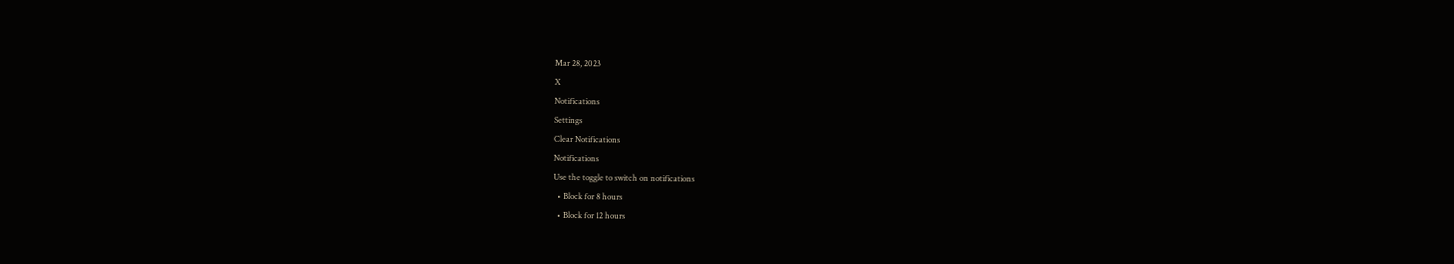Mar 28, 2023
X
Notifications
Settings
Clear Notifications
Notifications
Use the toggle to switch on notifications
  • Block for 8 hours
  • Block for 12 hours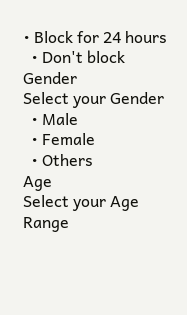• Block for 24 hours
  • Don't block
Gender
Select your Gender
  • Male
  • Female
  • Others
Age
Select your Age Range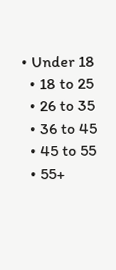• Under 18
  • 18 to 25
  • 26 to 35
  • 36 to 45
  • 45 to 55
  • 55+